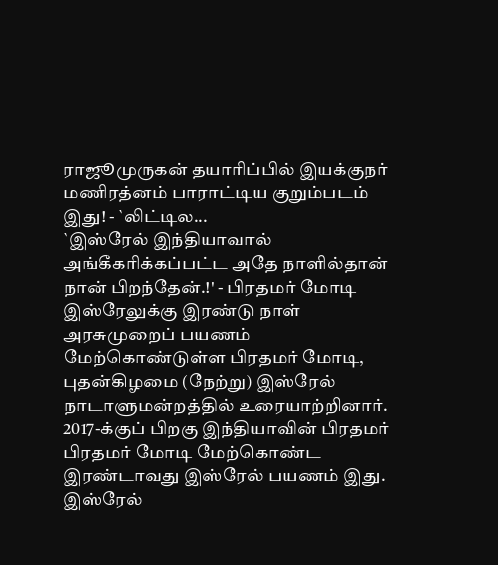ராஜூமுருகன் தயாரிப்பில் இயக்குநர் மணிரத்னம் பாராட்டிய குறும்படம் இது! - `லிட்டில...
`இஸ்ரேல் இந்தியாவால் அங்கீகரிக்கப்பட்ட அதே நாளில்தான் நான் பிறந்தேன்.!' - பிரதமர் மோடி
இஸ்ரேலுக்கு இரண்டு நாள் அரசுமுறைப் பயணம் மேற்கொண்டுள்ள பிரதமர் மோடி, புதன்கிழமை (நேற்று) இஸ்ரேல் நாடாளுமன்றத்தில் உரையாற்றினார். 2017-க்குப் பிறகு இந்தியாவின் பிரதமர் பிரதமர் மோடி மேற்கொண்ட இரண்டாவது இஸ்ரேல் பயணம் இது.
இஸ்ரேல்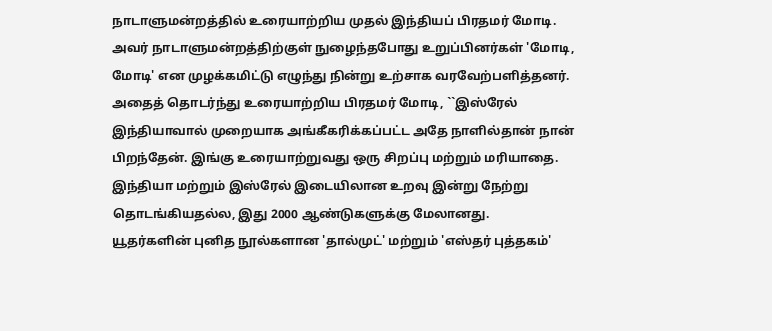நாடாளுமன்றத்தில் உரையாற்றிய முதல் இந்தியப் பிரதமர் மோடி. அவர் நாடாளுமன்றத்திற்குள் நுழைந்தபோது உறுப்பினர்கள் 'மோடி, மோடி' என முழக்கமிட்டு எழுந்து நின்று உற்சாக வரவேற்பளித்தனர். அதைத் தொடர்ந்து உரையாற்றிய பிரதமர் மோடி, ``இஸ்ரேல் இந்தியாவால் முறையாக அங்கீகரிக்கப்பட்ட அதே நாளில்தான் நான் பிறந்தேன். இங்கு உரையாற்றுவது ஒரு சிறப்பு மற்றும் மரியாதை. இந்தியா மற்றும் இஸ்ரேல் இடையிலான உறவு இன்று நேற்று தொடங்கியதல்ல, இது 2000 ஆண்டுகளுக்கு மேலானது.
யூதர்களின் புனித நூல்களான 'தால்முட்' மற்றும் 'எஸ்தர் புத்தகம்'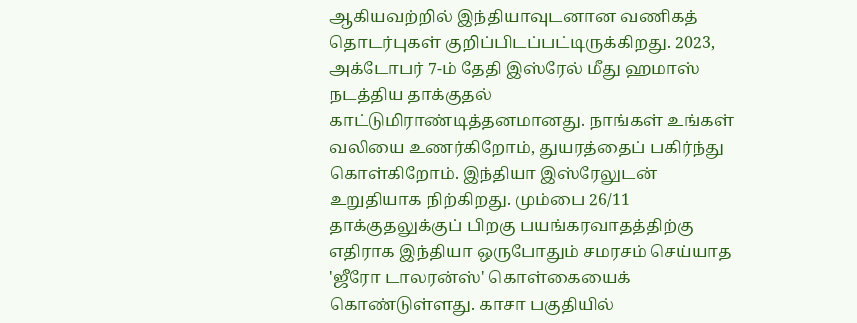ஆகியவற்றில் இந்தியாவுடனான வணிகத் தொடர்புகள் குறிப்பிடப்பட்டிருக்கிறது. 2023, அக்டோபர் 7-ம் தேதி இஸ்ரேல் மீது ஹமாஸ் நடத்திய தாக்குதல் காட்டுமிராண்டித்தனமானது. நாங்கள் உங்கள் வலியை உணர்கிறோம், துயரத்தைப் பகிர்ந்து கொள்கிறோம். இந்தியா இஸ்ரேலுடன் உறுதியாக நிற்கிறது. மும்பை 26/11 தாக்குதலுக்குப் பிறகு பயங்கரவாதத்திற்கு எதிராக இந்தியா ஒருபோதும் சமரசம் செய்யாத 'ஜீரோ டாலரன்ஸ்' கொள்கையைக் கொண்டுள்ளது. காசா பகுதியில்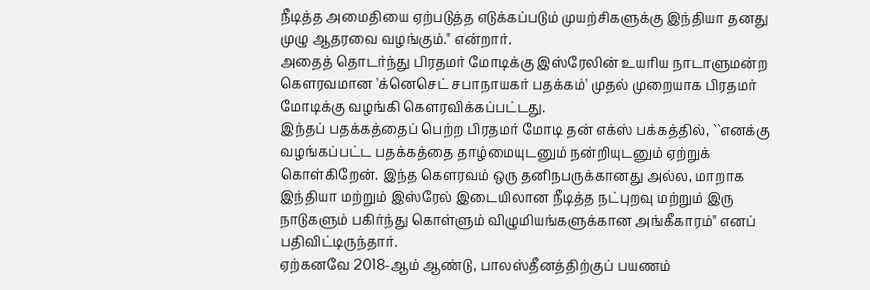நீடித்த அமைதியை ஏற்படுத்த எடுக்கப்படும் முயற்சிகளுக்கு இந்தியா தனது முழு ஆதரவை வழங்கும்." என்றார்.
அதைத் தொடர்ந்து பிரதமர் மோடிக்கு இஸ்ரேலின் உயரிய நாடாளுமன்ற கௌரவமான 'க்னெசெட் சபாநாயகர் பதக்கம்' முதல் முறையாக பிரதமர் மோடிக்கு வழங்கி கௌரவிக்கப்பட்டது.
இந்தப் பதக்கத்தைப் பெற்ற பிரதமர் மோடி தன் எக்ஸ் பக்கத்தில், ``எனக்கு வழங்கப்பட்ட பதக்கத்தை தாழ்மையுடனும் நன்றியுடனும் ஏற்றுக் கொள்கிறேன். இந்த கௌரவம் ஒரு தனிநபருக்கானது அல்ல, மாறாக இந்தியா மற்றும் இஸ்ரேல் இடையிலான நீடித்த நட்புறவு மற்றும் இரு நாடுகளும் பகிர்ந்து கொள்ளும் விழுமியங்களுக்கான அங்கீகாரம்" எனப் பதிவிட்டிருந்தார்.
ஏற்கனவே 2018-ஆம் ஆண்டு, பாலஸ்தீனத்திற்குப் பயணம்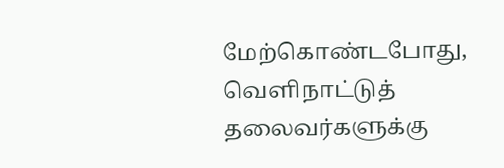மேற்கொண்டபோது, வெளிநாட்டுத் தலைவர்களுக்கு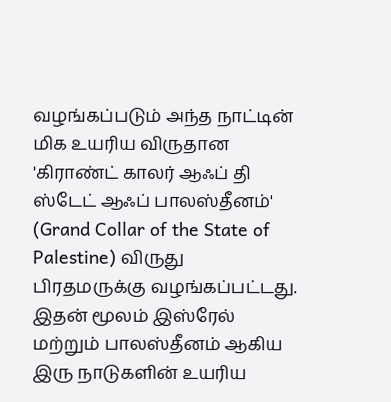வழங்கப்படும் அந்த நாட்டின் மிக உயரிய விருதான 'கிராண்ட் காலர் ஆஃப் தி ஸ்டேட் ஆஃப் பாலஸ்தீனம்' (Grand Collar of the State of Palestine) விருது பிரதமருக்கு வழங்கப்பட்டது. இதன் மூலம் இஸ்ரேல் மற்றும் பாலஸ்தீனம் ஆகிய இரு நாடுகளின் உயரிய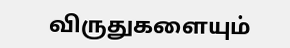விருதுகளையும்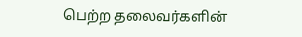பெற்ற தலைவர்களின்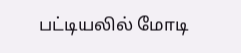பட்டியலில் மோடி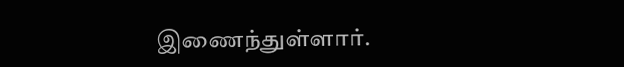இணைந்துள்ளார்.